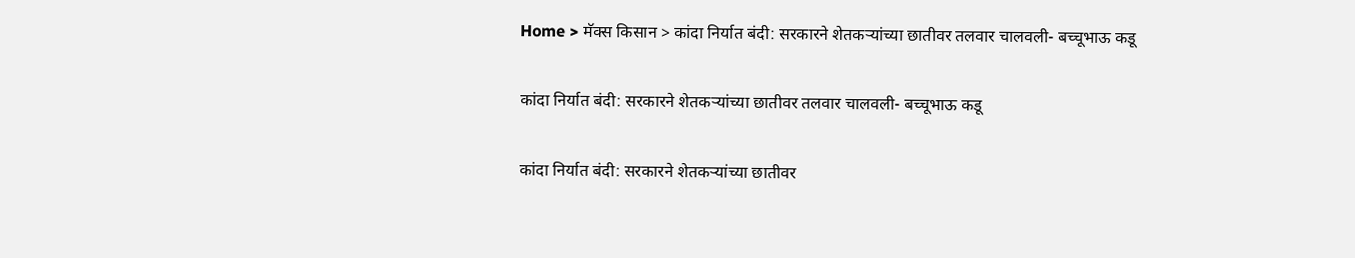Home > मॅक्स किसान > कांदा निर्यात बंदी: सरकारने शेतकऱ्यांच्या छातीवर तलवार चालवली- बच्चूभाऊ कडू

कांदा निर्यात बंदी: सरकारने शेतकऱ्यांच्या छातीवर तलवार चालवली- बच्चूभाऊ कडू

कांदा निर्यात बंदी: सरकारने शेतकऱ्यांच्या छातीवर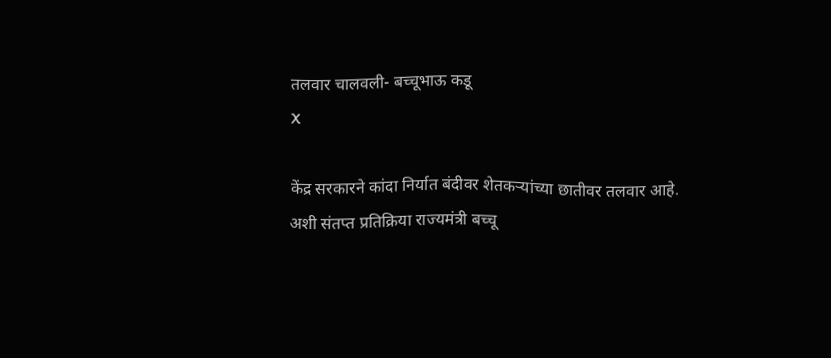तलवार चालवली- बच्चूभाऊ कडू
X

केंद्र सरकारने कांदा निर्यात बंदीवर शेतकऱ्यांच्या छातीवर तलवार आहे. अशी संतप्त प्रतिक्रिया राज्यमंत्री बच्चू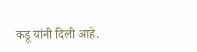कडू यांनी दिली आहे.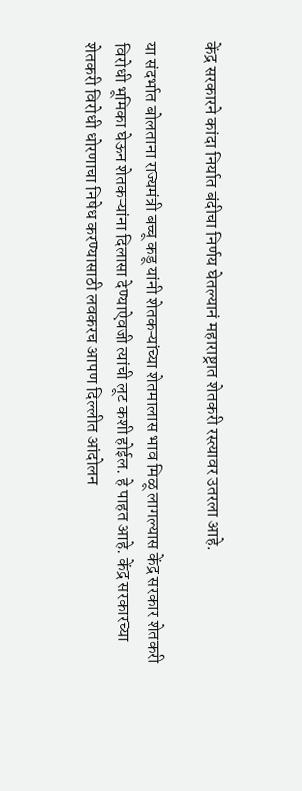केंद्र सरकारने कांदा निर्यात बंदीचा निर्णय घेतल्यानं महाराष्ट्रात शेतकरी रस्त्यावर उतरला आहे.

या संदर्भात बोलताना राज्यमंत्री बच्चू कडू यांनी शेतकऱ्यांच्या शेतमालास भाव मिळू लागल्यास केंद्र सरकार शेतकरी विरोधी भूमिका घेऊन शेतकऱ्यांना दिलासा देण्याऐवजी त्यांची लूट कशी होईल. हे पाहत आहे. केंद्र सरकारच्या शेतकरी विरोधी धोरणाचा निषेध करण्यासाठी लवकरच आपण दिल्लीत आंदोलन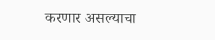करणार असल्याचा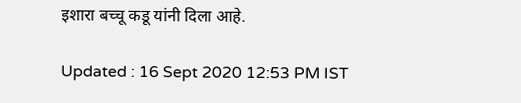इशारा बच्चू कडू यांनी दिला आहे.

Updated : 16 Sept 2020 12:53 PM IST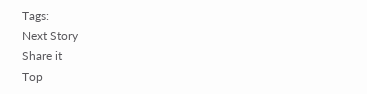Tags:
Next Story
Share it
Top